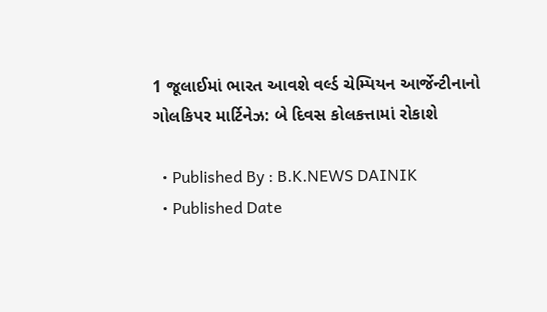1 જૂલાઈમાં ભારત આવશે વર્લ્ડ ચેમ્પિયન આર્જેન્ટીનાનો ગોલકિપર માર્ટિનેઝ: બે દિવસ કોલકત્તામાં રોકાશે

  • Published By : B.K.NEWS DAINIK
  • Published Date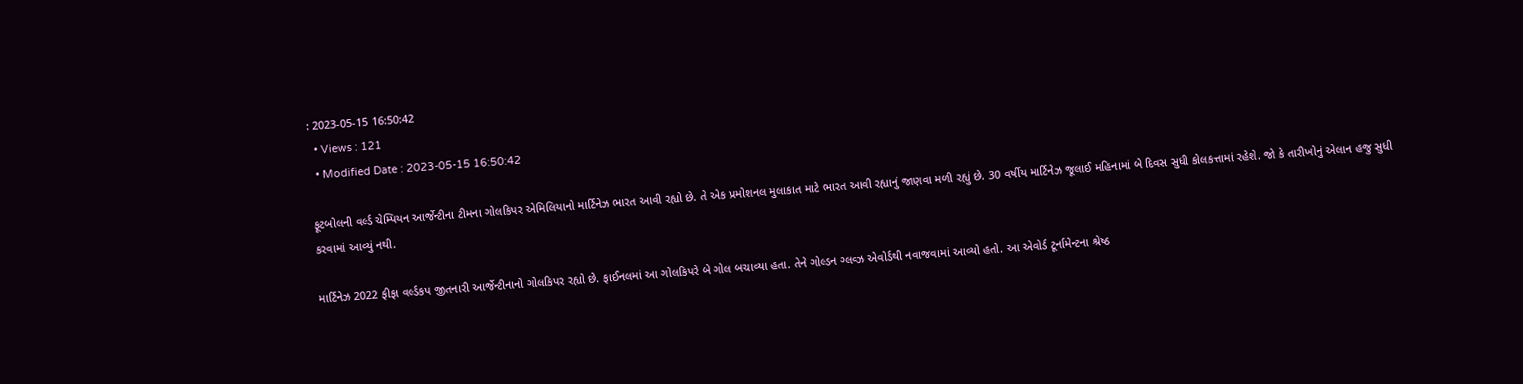: 2023-05-15 16:50:42
  • Views : 121
  • Modified Date : 2023-05-15 16:50:42

ફૂટબોલની વર્લ્ડ ચેમ્પિયન આર્જેન્ટીના ટીમના ગોલકિપર એમિલિયાનો માર્ટિનેઝ ભારત આવી રહ્યો છે. તે એક પ્રમોશનલ મુલાકાત માટે ભારત આવી રહ્યાનું જાણવા મળી રહ્યું છે. 30 વર્ષીય માર્ટિનેઝ જૂલાઈ મહિનામાં બે દિવસ સુધી કોલકત્તામાં રહેશે. જો કે તારીખોનું એલાન હજુ સુધી કરવામાં આવ્યું નથી.

માર્ટિનેઝ 2022 ફીફા વર્લ્ડકપ જીતનારી આર્જેન્ટીનાનો ગોલકિપર રહ્યો છે. ફાઈનલમાં આ ગોલકિપરે બે ગોલ બચાવ્યા હતા. તેને ગોલ્ડન ગ્લવ્ઝ એવોર્ડથી નવાજવામાં આવ્યો હતો. આ એવોર્ડ ટૂર્નામેન્ટના શ્રેષ્ઠ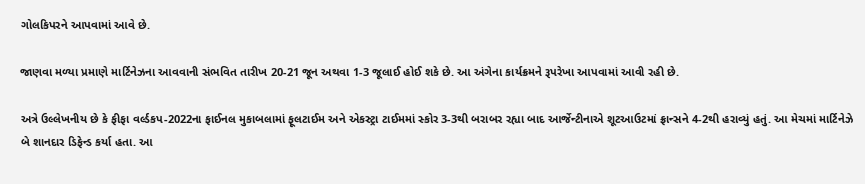ગોલકિપરને આપવામાં આવે છે.

જાણવા મળ્યા પ્રમાણે માર્ટિનેઝના આવવાની સંભવિત તારીખ 20-21 જૂન અથવા 1-3 જૂલાઈ હોઈ શકે છે. આ અંગેના કાર્યક્રમને રૂપરેખા આપવામાં આવી રહી છે.

અત્રે ઉલ્લેખનીય છે કે ફીફા વર્લ્ડકપ-2022ના ફાઈનલ મુકાબલામાં ફૂલટાઈમ અને એકસ્ટ્રા ટાઈમમાં સ્કોર 3-3થી બરાબર રહ્યા બાદ આર્જેન્ટીનાએ શૂટઆઉટમાં ફ્રાન્સને 4-2થી હરાવ્યું હતું. આ મેચમાં માર્ટિનેઝે બે શાનદાર ડિફેન્ડ કર્યા હતા. આ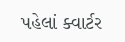પહેલાં ક્વાર્ટર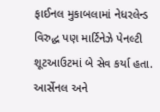ફાઈનલ મુકાબલામાં નેધરલેન્ડ વિરુદ્ધ પણ માર્ટિનેઝે પેનલ્ટી શૂટઆઉટમાં બે સેવ કર્યા હતા. આર્સેનલ અને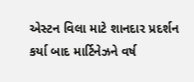એસ્ટન વિલા માટે શાનદાર પ્રદર્શન કર્યા બાદ માર્ટિનેઝને વર્ષ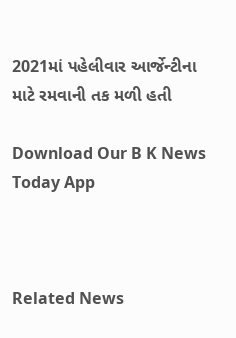2021માં પહેલીવાર આર્જેન્ટીના માટે રમવાની તક મળી હતી

Download Our B K News Today App



Related News